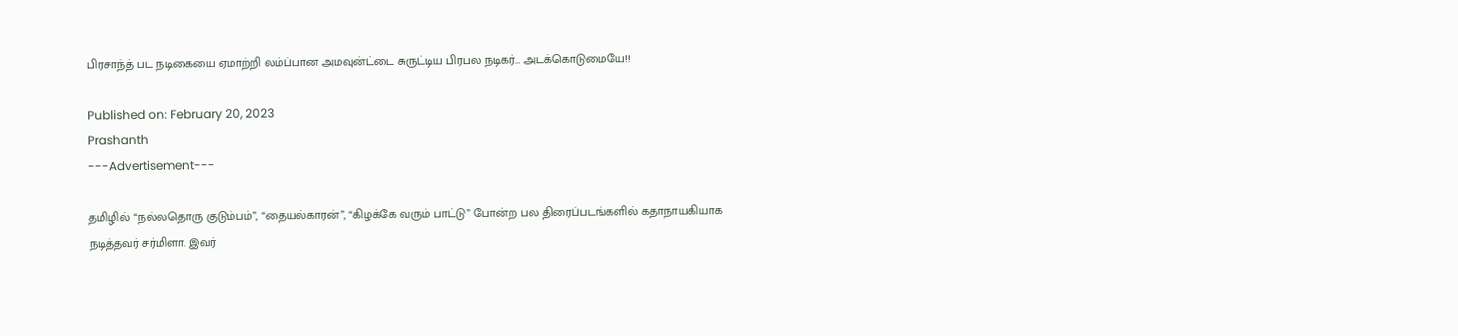பிரசாந்த் பட நடிகையை ஏமாற்றி லம்ப்பான அமவுன்ட்டை சுருட்டிய பிரபல நடிகர்… அடக்கொடுமையே!!

Published on: February 20, 2023
Prashanth
---Advertisement---

தமிழில் “நல்லதொரு குடும்பம்”, “தையல்காரன்”, “கிழக்கே வரும் பாட்டு” போன்ற பல திரைப்படங்களில் கதாநாயகியாக நடித்தவர் சர்மிளா. இவர்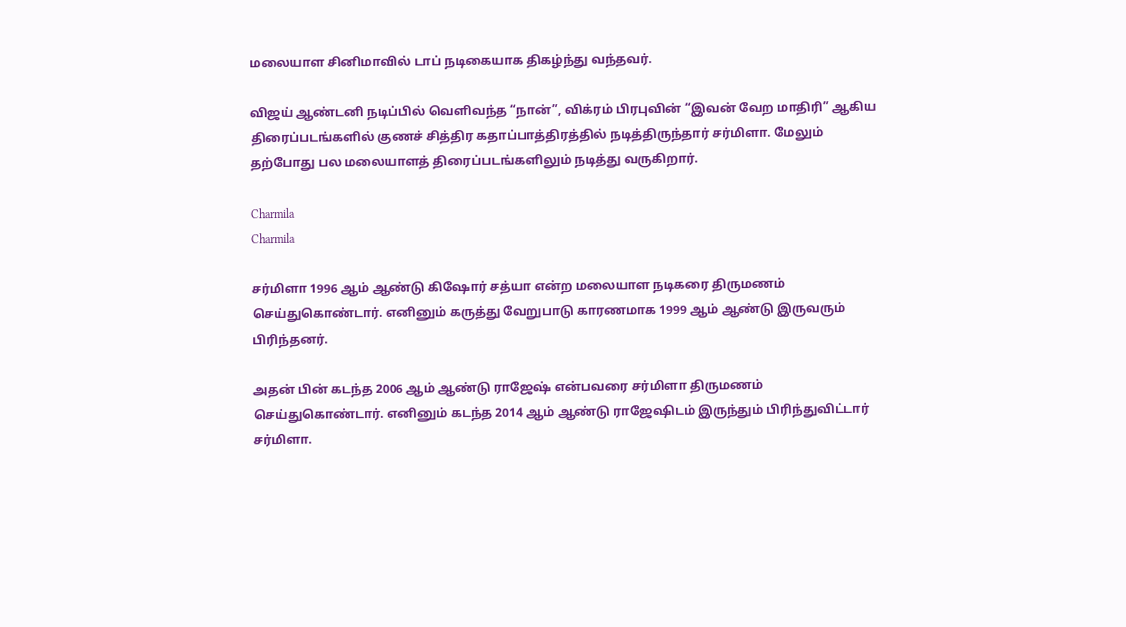மலையாள சினிமாவில் டாப் நடிகையாக திகழ்ந்து வந்தவர்.

விஜய் ஆண்டனி நடிப்பில் வெளிவந்த “நான்”, விக்ரம் பிரபுவின் “இவன் வேற மாதிரி” ஆகிய திரைப்படங்களில் குணச் சித்திர கதாப்பாத்திரத்தில் நடித்திருந்தார் சர்மிளா. மேலும் தற்போது பல மலையாளத் திரைப்படங்களிலும் நடித்து வருகிறார்.

Charmila
Charmila

சர்மிளா 1996 ஆம் ஆண்டு கிஷோர் சத்யா என்ற மலையாள நடிகரை திருமணம் செய்துகொண்டார். எனினும் கருத்து வேறுபாடு காரணமாக 1999 ஆம் ஆண்டு இருவரும் பிரிந்தனர்.

அதன் பின் கடந்த 2006 ஆம் ஆண்டு ராஜேஷ் என்பவரை சர்மிளா திருமணம் செய்துகொண்டார். எனினும் கடந்த 2014 ஆம் ஆண்டு ராஜேஷிடம் இருந்தும் பிரிந்துவிட்டார் சர்மிளா.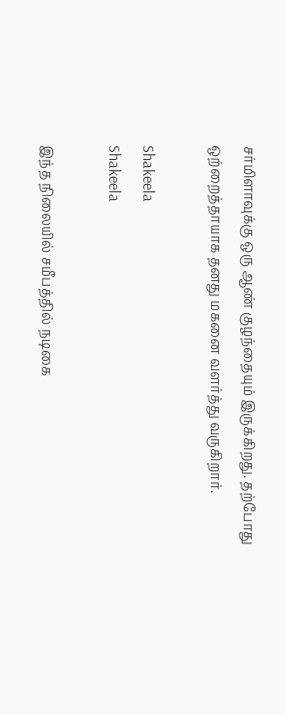சர்மிளாவுக்கு ஒரு ஆண் குழந்தையும் இருக்கிறது. தற்போது ஒற்றைத்தாயாக தனது மகனை வளர்த்து வருகிறார்.

Shakeela
Shakeela

இந்த நிலையில் சமீபத்தில் நடிகை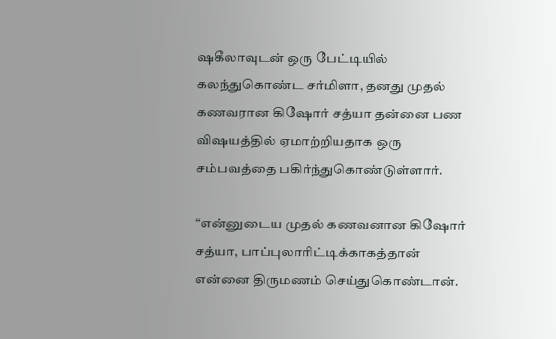ஷகீலாவுடன் ஒரு பேட்டியில் கலந்துகொண்ட சர்மிளா, தனது முதல் கணவரான கிஷோர் சத்யா தன்னை பண விஷயத்தில் ஏமாற்றியதாக ஒரு சம்பவத்தை பகிர்ந்துகொண்டுள்ளார்.

“என்னுடைய முதல் கணவனான கிஷோர் சத்யா, பாப்புலாரிட்டிக்காகத்தான் என்னை திருமணம் செய்துகொண்டான்.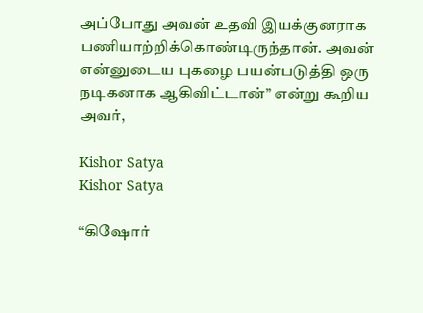அப்போது அவன் உதவி இயக்குனராக பணியாற்றிக்கொண்டிருந்தான். அவன் என்னுடைய புகழை பயன்படுத்தி ஒரு நடிகனாக ஆகிவிட்டான்” என்று கூறிய அவர்,

Kishor Satya
Kishor Satya

“கிஷோர்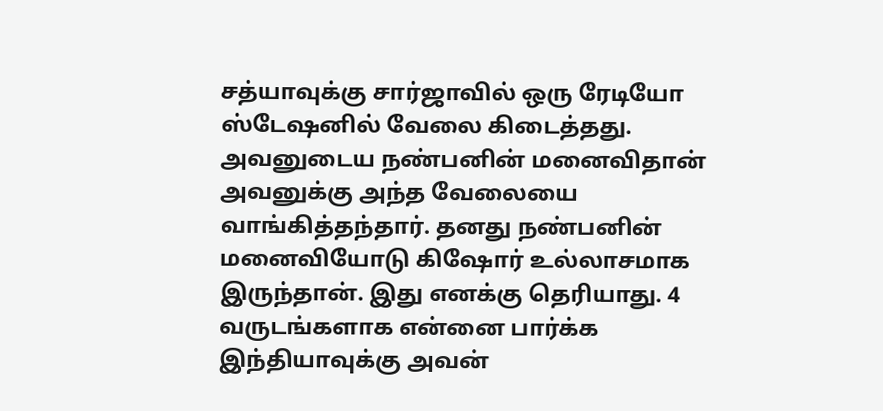சத்யாவுக்கு சார்ஜாவில் ஒரு ரேடியோ ஸ்டேஷனில் வேலை கிடைத்தது. அவனுடைய நண்பனின் மனைவிதான் அவனுக்கு அந்த வேலையை வாங்கித்தந்தார். தனது நண்பனின் மனைவியோடு கிஷோர் உல்லாசமாக இருந்தான். இது எனக்கு தெரியாது. 4 வருடங்களாக என்னை பார்க்க இந்தியாவுக்கு அவன்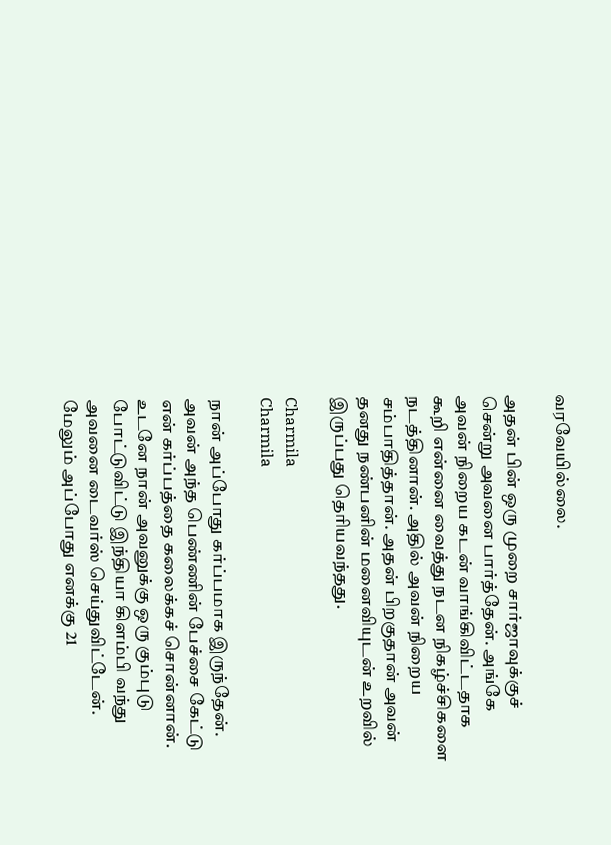வரவேயில்லை.

அதன் பின் ஒரு முறை சார்ஜாவுக்குச் சென்று அவனை பார்த்தேன். அங்கே அவன் நிறைய கடன் வாங்கிவிட்டதாக கூறி என்னை வைத்து நடன நிகழ்ச்சிகளை நடத்தினான். அதில் அவன் நிறைய சம்பாதித்தான். அதன் பிறகுதான் அவன் தனது நண்பனின் மனைவியுடன் உறவில் இருப்பது தெரியவந்தது.

Charmila
Charmila

நான் அப்போது கர்ப்பமாக இருந்தேன். அவன் அந்த பெண்ணின் பேச்சை கேட்டு என் கர்ப்பத்தை கலைக்கச் சொன்னான். உடனே நான் அவனுக்கு ஒரு கும்புடு போட்டுவிட்டு இந்தியா கிளம்பி வந்து அவனை டைவர்ஸ் செய்துவிட்டேன். மேலும் அப்போது எனக்கு 21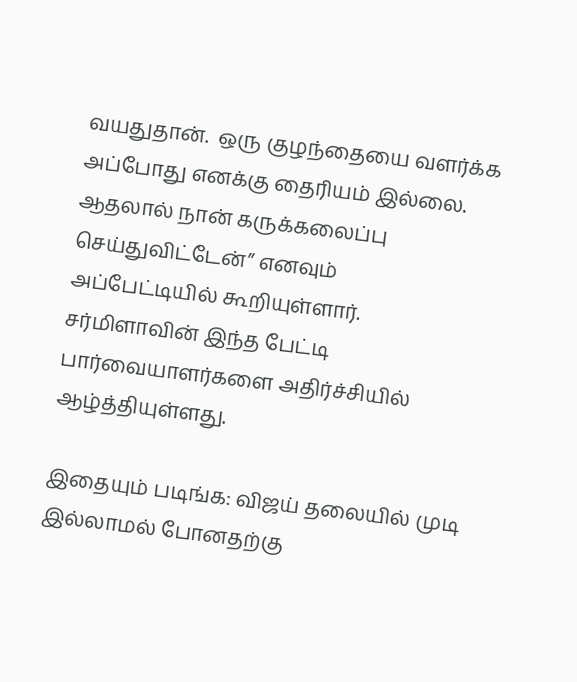வயதுதான்.  ஒரு குழந்தையை வளர்க்க அப்போது எனக்கு தைரியம் இல்லை. ஆதலால் நான் கருக்கலைப்பு செய்துவிட்டேன்” எனவும் அப்பேட்டியில் கூறியுள்ளார். சர்மிளாவின் இந்த பேட்டி பார்வையாளர்களை அதிர்ச்சியில் ஆழ்த்தியுள்ளது.

இதையும் படிங்க: விஜய் தலையில் முடி இல்லாமல் போனதற்கு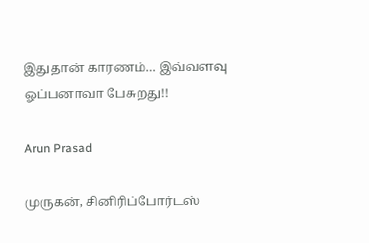இதுதான் காரணம்… இவ்வளவு ஓப்பனாவா பேசுறது!!

Arun Prasad

முருகன், சினிரிப்போர்டஸ்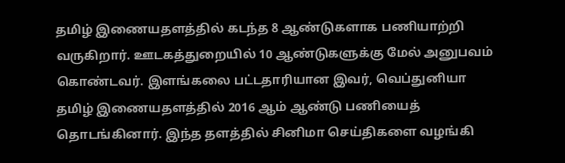தமிழ் இணையதளத்தில் கடந்த 8 ஆண்டுகளாக பணியாற்றி வருகிறார். ஊடகத்துறையில் 10 ஆண்டுகளுக்கு மேல் அனுபவம் கொண்டவர். இளங்கலை பட்டதாரியான இவர், வெப்துனியா தமிழ் இணையதளத்தில் 2016 ஆம் ஆண்டு பணியைத் தொடங்கினார். இந்த தளத்தில் சினிமா செய்திகளை வழங்கி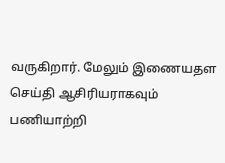வருகிறார். மேலும் இணையதள செய்தி ஆசிரியராகவும் பணியாற்றி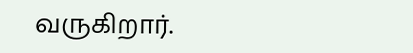வருகிறார்.